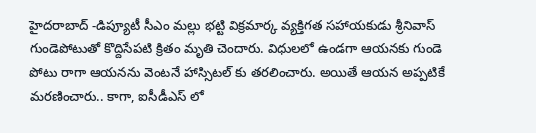హైదరాబాద్ -డిప్యూటీ సీఎం మల్లు భట్టి విక్రమార్క వ్యక్తిగత సహాయకుడు శ్రీనివాస్ గుండెపోటుతో కొద్దిసేపటి క్రితం మృతి చెందారు. విధులలో ఉండగా ఆయనకు గుండె పోటు రాగా ఆయనను వెంటనే హాస్సిటల్ కు తరలించారు. అయితే ఆయన అప్పటికే మరణించారు.. కాగా, ఐసీడీఎస్ లో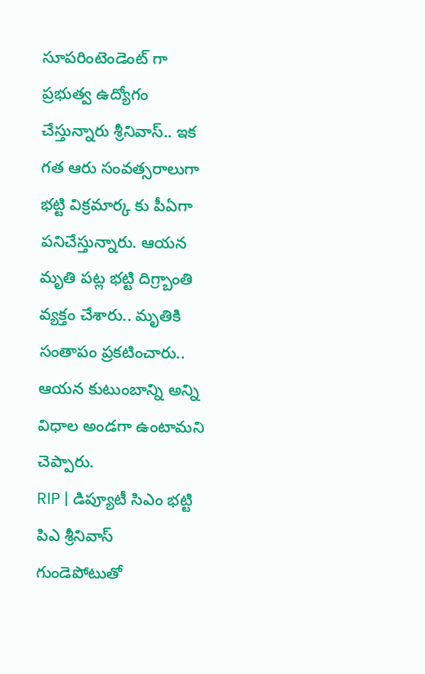సూపరింటెండెంట్ గా ప్రభుత్వ ఉద్యోగం చేస్తున్నారు శ్రీనివాస్.. ఇక గత ఆరు సంవత్సరాలుగా భట్టి విక్రమార్క కు పీఏగా పనిచేస్తున్నారు. ఆయన మృతి పట్ల భట్టి దిగ్ర్బాంతి వ్యక్తం చేశారు.. మృతికి సంతాపం ప్రకటించారు.. ఆయన కుటుంబాన్ని అన్ని విధాల అండగా ఉంటామని చెప్పారు.
RIP | డిప్యూటీ సిఎం భట్టి పిఎ శ్రీనివాస్ గుండెపోటుతో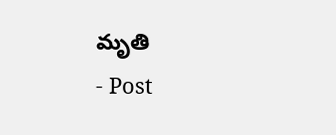మృతి
- Post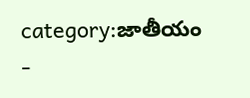category:జాతీయం
-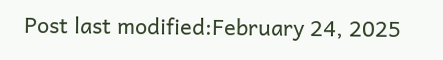Post last modified:February 24, 2025